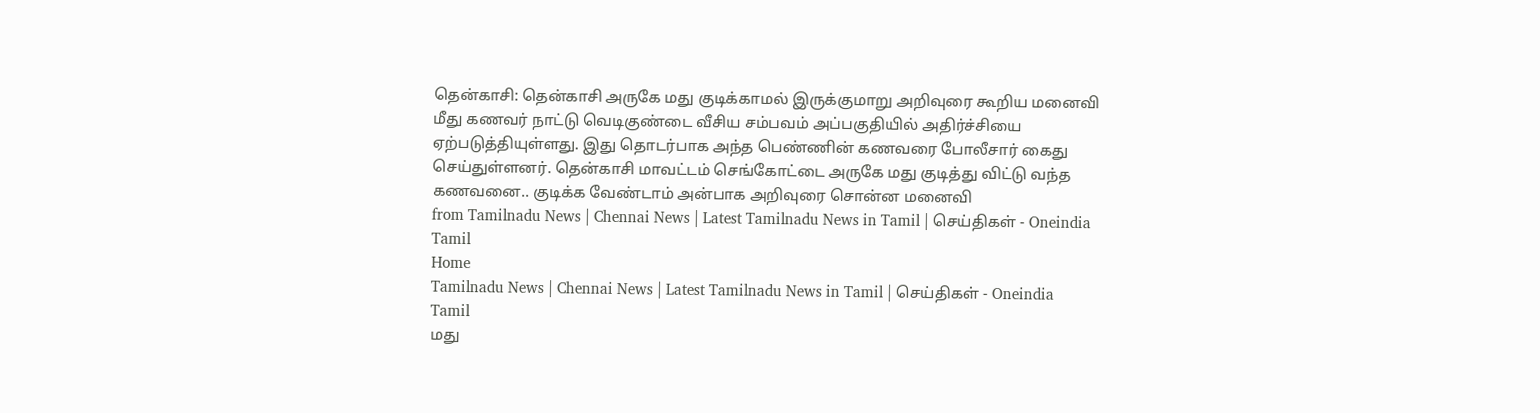தென்காசி: தென்காசி அருகே மது குடிக்காமல் இருக்குமாறு அறிவுரை கூறிய மனைவி மீது கணவர் நாட்டு வெடிகுண்டை வீசிய சம்பவம் அப்பகுதியில் அதிர்ச்சியை ஏற்படுத்தியுள்ளது. இது தொடர்பாக அந்த பெண்ணின் கணவரை போலீசார் கைது செய்துள்ளனர். தென்காசி மாவட்டம் செங்கோட்டை அருகே மது குடித்து விட்டு வந்த கணவனை.. குடிக்க வேண்டாம் அன்பாக அறிவுரை சொன்ன மனைவி
from Tamilnadu News | Chennai News | Latest Tamilnadu News in Tamil | செய்திகள் - Oneindia Tamil
Home
Tamilnadu News | Chennai News | Latest Tamilnadu News in Tamil | செய்திகள் - Oneindia Tamil
மது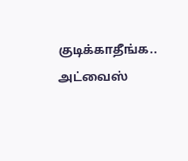குடிக்காதீங்க.. அட்வைஸ்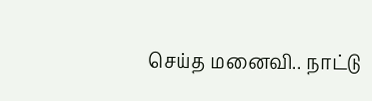செய்த மனைவி.. நாட்டு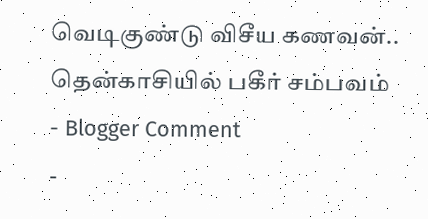வெடிகுண்டு விசீய கணவன்.. தென்காசியில் பகீர் சம்பவம்
- Blogger Comment
-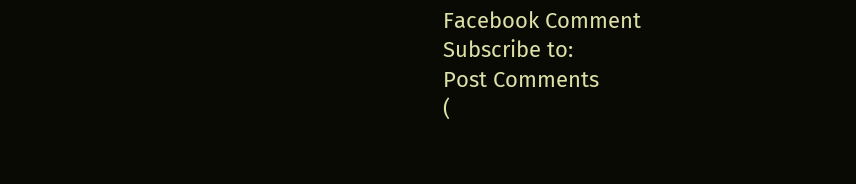Facebook Comment
Subscribe to:
Post Comments
(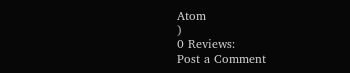Atom
)
0 Reviews:
Post a Comment